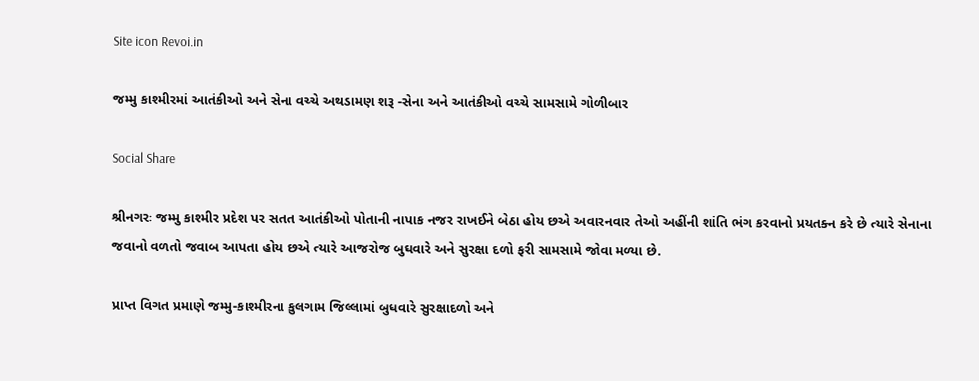Site icon Revoi.in

જમ્મુ કાશ્મીરમાં આતંકીઓ અને સેના વચ્ચે અથડામણ શરૂ -સેના અને આતંકીઓ વચ્ચે સામસામે ગોળીબાર

Social Share

શ્રીનગરઃ જમ્મુ કાશ્મીર પ્રદેશ પર સતત આતંકીઓ પોતાની નાપાક નજર રાખઈને બેઠા હોય છએ અવારનવાર તેઓ અહીંની શાંતિ ભંગ કરવાનો પ્રયતક્ન કરે છે ત્યારે સેનાના જવાનો વળતો જવાબ આપતા હોય છએ ત્યારે આજરોજ બુઘવારે અને સુરક્ષા દળો ફરી સામસામે જોવા મળ્યા છે.

પ્રાપ્ત વિગત પ્રમાણે જમ્મુ-કાશ્મીરના કુલગામ જિલ્લામાં બુધવારે સુરક્ષાદળો અને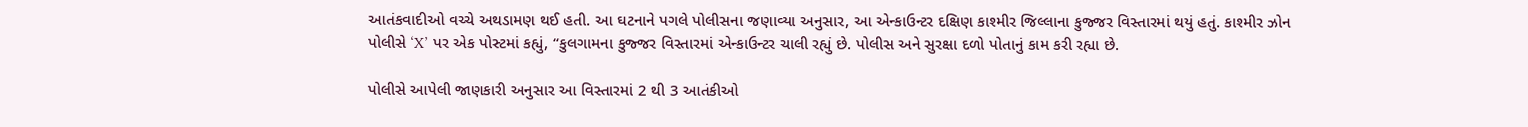આતંકવાદીઓ વચ્ચે અથડામણ થઈ હતી. આ ઘટનાને પગલે પોલીસના જણાવ્યા અનુસાર, આ એન્કાઉન્ટર દક્ષિણ કાશ્મીર જિલ્લાના કુજ્જર વિસ્તારમાં થયું હતું. કાશ્મીર ઝોન પોલીસે ‘X’ પર એક પોસ્ટમાં કહ્યું, “કુલગામના કુજ્જર વિસ્તારમાં એન્કાઉન્ટર ચાલી રહ્યું છે. પોલીસ અને સુરક્ષા દળો પોતાનું કામ કરી રહ્યા છે.

પોલીસે આપેલી જાણકારી અનુસાર આ વિસ્તારમાં 2 થી 3 આતંકીઓ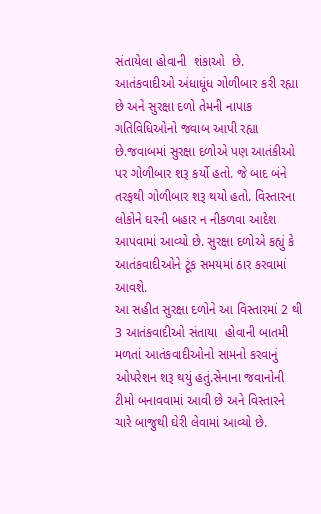સંતાયેલા હોવાની  શંકાઓ  છે. આતંકવાદીઓ અંધાધૂંધ ગોળીબાર કરી રહ્યા છે અને સુરક્ષા દળો તેમની નાપાક ગતિવિધિઓનો જવાબ આપી રહ્યા છે.જવાબમાં સુરક્ષા દળોએ પણ આતંકીઓ પર ગોળીબાર શરૂ કર્યો હતો. જે બાદ બંને તરફથી ગોળીબાર શરૂ થયો હતો. વિસ્તારના લોકોને ઘરની બહાર ન નીકળવા આદેશ આપવામાં આવ્યો છે. સુરક્ષા દળોએ કહ્યું કે આતંકવાદીઓને ટૂંક સમયમાં ઠાર કરવામાં આવશે.
આ સહીત સુરક્ષા દળોને આ વિસ્તારમાં 2 થી 3 આતંકવાદીઓ સંતાયા  હોવાની બાતમી મળતાં આતંકવાદીઓનો સામનો કરવાનું ઓપરેશન શરૂ થયું હતું.સેનાના જવાનોની ટીમો બનાવવામાં આવી છે અને વિસ્તારને ચારે બાજુથી ઘેરી લેવામાં આવ્યો છે.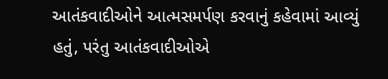આતંકવાદીઓને આત્મસમર્પણ કરવાનું કહેવામાં આવ્યું હતું, પરંતુ આતંકવાદીઓએ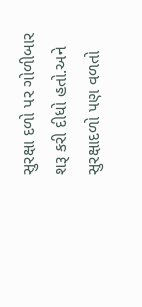સુરક્ષા દળો પર ગોળીબાર શરૂ કરી દીધો હતો.અને સુરક્ષાદળો પણ વળતો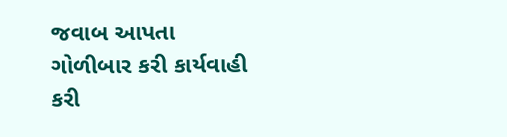જવાબ આપતા ગોળીબાર કરી કાર્યવાહી કરી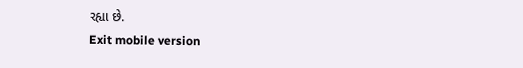રહ્યા છે.
Exit mobile version